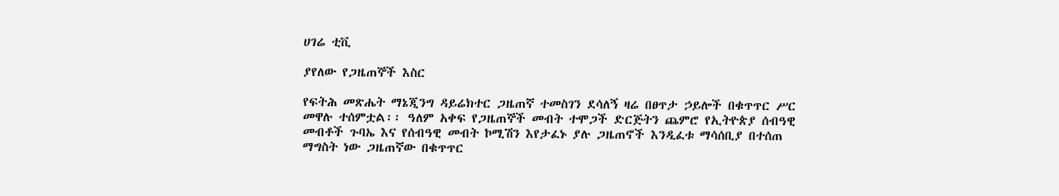ሀገሬ ቲቪ

ያየለው የጋዜጠኞች እስር

የፍትሕ መጽሔት ማኔጂንግ ዳይሬክተር ጋዜጠኛ ተመስገን ደሳለኝ ዛሬ በፀጥታ ኃይሎች በቁጥጥር ሥር መዋሉ ተሰምቷል፡፡ ዓለም አቀፍ የጋዜጠኞች መብት ተሞጋች ድርጅትን ጨምሮ የኢትዮጵያ ሰብዓዊ መብቶች ጉባኤ እና የሰብዓዊ መብት ኮሚሽን እየታፈኑ ያሉ ጋዜጠኖች እንዲፈቱ ማሳሰቢያ በተሰጠ ማግስት ነው ጋዜጠኛው በቁጥጥር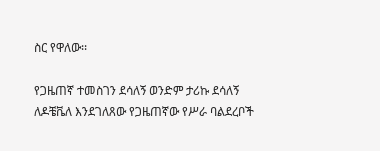ስር የዋለው፡፡

የጋዜጠኛ ተመስገን ደሳለኝ ወንድም ታሪኩ ደሳለኝ ለዶቼቬለ እንደገለጸው የጋዜጠኛው የሥራ ባልደረቦች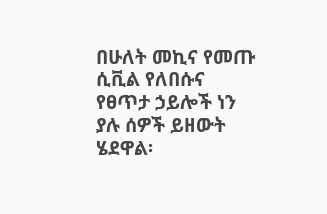በሁለት መኪና የመጡ ሲቪል የለበሱና የፀጥታ ኃይሎች ነን ያሉ ሰዎች ይዘውት ሄደዋል፡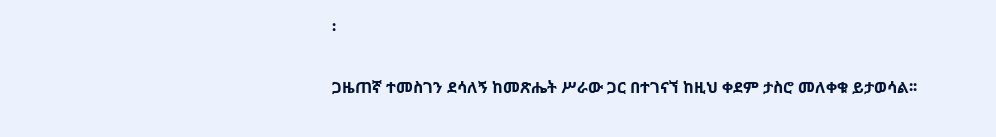፡

ጋዜጠኛ ተመስገን ደሳለኝ ከመጽሔት ሥራው ጋር በተገናኘ ከዚህ ቀደም ታስሮ መለቀቁ ይታወሳል፡፡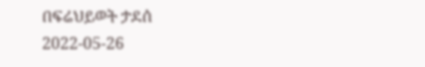በፍሬህይወት ታደሰ
2022-05-26